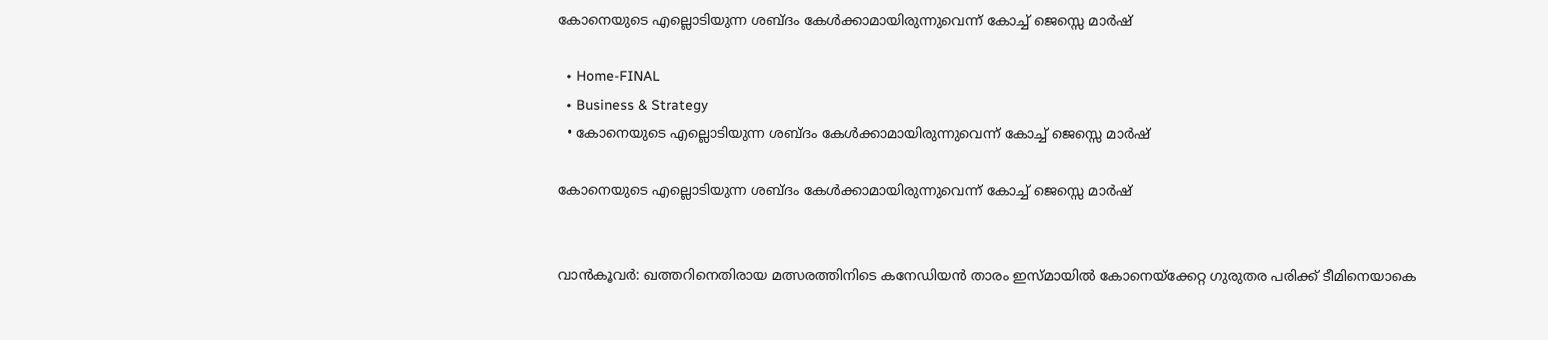കോനെയുടെ എല്ലൊടിയുന്ന ശബ്ദം കേൾക്കാമായിരുന്നുവെന്ന് കോച്ച് ജെസ്സെ മാർഷ്

  • Home-FINAL
  • Business & Strategy
  • കോനെയുടെ എല്ലൊടിയുന്ന ശബ്ദം കേൾക്കാമായിരുന്നുവെന്ന് കോച്ച് ജെസ്സെ മാർഷ്

കോനെയുടെ എല്ലൊടിയുന്ന ശബ്ദം കേൾക്കാമായിരുന്നുവെന്ന് കോച്ച് ജെസ്സെ മാർഷ്


വാൻകൂവർ: ഖത്തറിനെതിരായ മത്സരത്തിനിടെ കനേഡിയൻ താരം ഇസ്‍മായിൽ കോനെയ്ക്കേറ്റ ഗുരുതര പരിക്ക് ടീമിനെയാകെ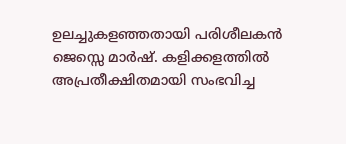ഉലച്ചുകളഞ്ഞതായി പരിശീലകൻ ജെസ്സെ മാർഷ്. കളിക്കളത്തിൽ അപ്രതീക്ഷിതമായി സംഭവിച്ച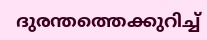ദുരന്തത്തെക്കുറിച്ച്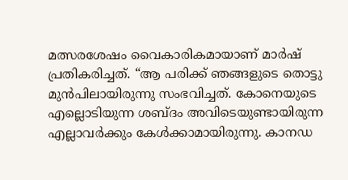മത്സരശേഷം വൈകാരികമായാണ് മാർഷ് പ്രതികരിച്ചത്. “ആ പരിക്ക് ഞങ്ങളുടെ തൊട്ടു മുൻപിലായിരുന്നു സംഭവിച്ചത്. കോനെയുടെ എല്ലൊടിയുന്ന ശബ്ദം അവിടെയുണ്ടായിരുന്ന എല്ലാവർക്കും കേൾക്കാമായിരുന്നു. കാനഡ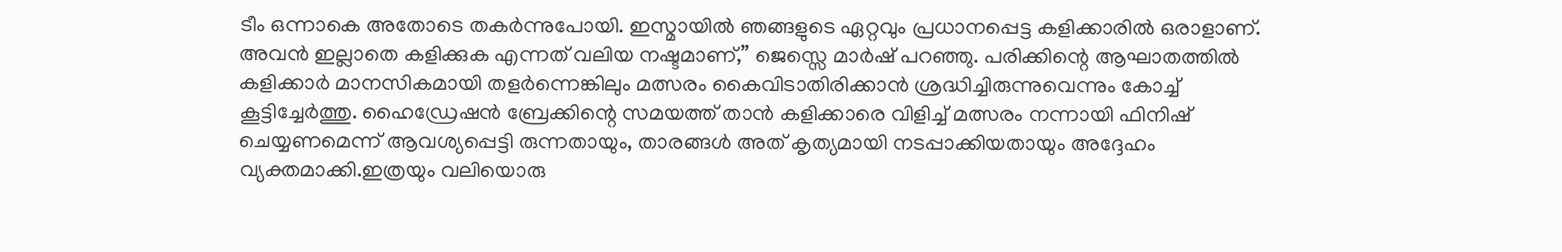ടീം ഒന്നാകെ അതോടെ തകർന്നുപോയി. ഇസ്മായിൽ ഞങ്ങളുടെ ഏറ്റവും പ്രധാനപ്പെട്ട കളിക്കാരിൽ ഒരാളാണ്. അവൻ ഇല്ലാതെ കളിക്കുക എന്നത് വലിയ നഷ്ടമാണ്,” ജെസ്സെ മാർഷ് പറഞ്ഞു. പരിക്കിന്റെ ആഘാതത്തിൽ കളിക്കാർ മാനസികമായി തളർന്നെങ്കിലും മത്സരം കൈവിടാതിരിക്കാൻ ശ്രദ്ധിച്ചിരുന്നുവെന്നും കോച്ച് കൂട്ടിച്ചേർത്തു. ഹൈ‍‍ഡ്രേഷൻ ബ്രേക്കിന്റെ സമയത്ത് താൻ കളിക്കാരെ വിളിച്ച് മത്സരം നന്നായി ഫിനിഷ് ചെയ്യണമെന്ന് ആവശ്യപ്പെട്ടി രുന്നതായും, താരങ്ങൾ അത് കൃത്യമായി നടപ്പാക്കിയതായും അദ്ദേഹം വ്യക്തമാക്കി.ഇത്രയും വലിയൊരു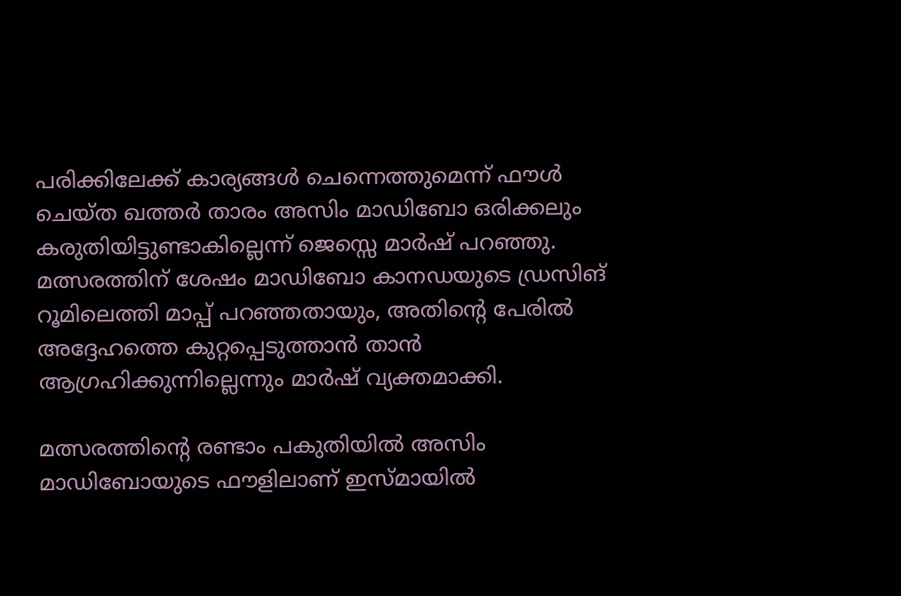പരിക്കിലേക്ക് കാര്യങ്ങൾ ചെന്നെത്തുമെന്ന് ഫൗൾ ചെയ്ത ഖത്തർ താരം അസിം മാഡിബോ ഒരിക്കലും കരുതിയിട്ടുണ്ടാകില്ലെന്ന് ജെസ്സെ മാർഷ് പറഞ്ഞു. മത്സരത്തിന് ശേഷം മാഡിബോ കാനഡയുടെ ഡ്രസിങ് റൂമിലെത്തി മാപ്പ് പറഞ്ഞതായും, അതിന്റെ പേരിൽ അദ്ദേഹത്തെ കുറ്റപ്പെടുത്താൻ താൻ ആഗ്രഹിക്കുന്നില്ലെന്നും മാർഷ് വ്യക്തമാക്കി.

മത്സരത്തിന്റെ രണ്ടാം പകുതിയിൽ അസിം മാഡിബോയുടെ ഫൗളിലാണ് ഇസ്മായിൽ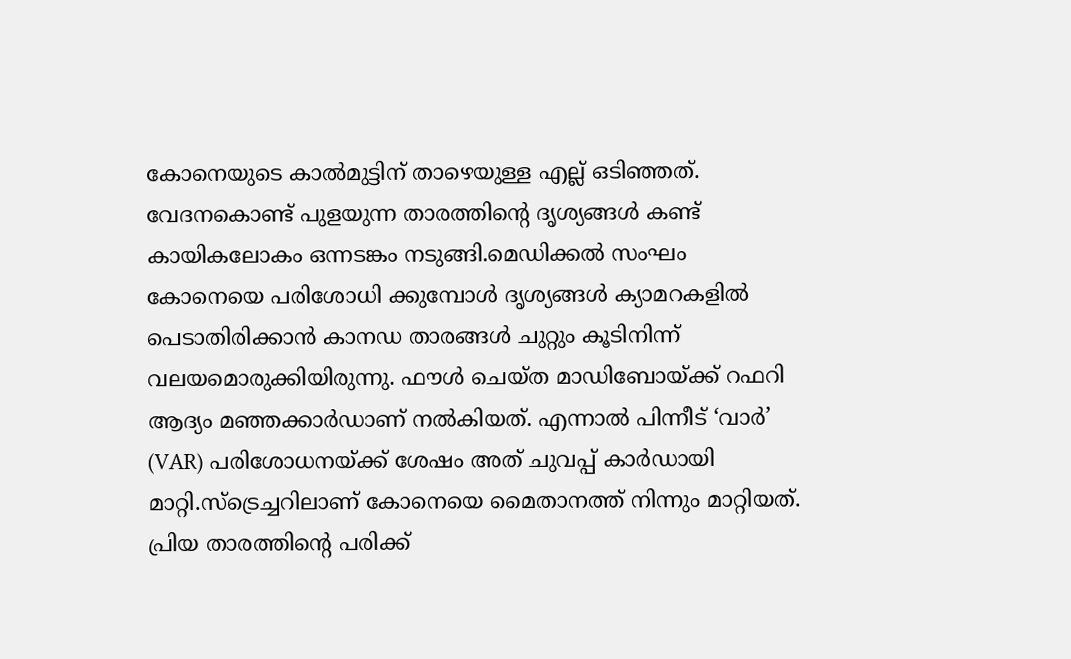കോനെയുടെ കാൽമുട്ടിന് താഴെയുള്ള എല്ല് ഒടിഞ്ഞത്. വേദനകൊണ്ട് പുളയുന്ന താരത്തിന്റെ ദൃശ്യങ്ങൾ കണ്ട് കായികലോകം ഒന്നടങ്കം നടുങ്ങി.മെഡിക്കൽ സംഘം കോനെയെ പരിശോധി ക്കുമ്പോൾ ദൃശ്യങ്ങൾ ക്യാമറകളിൽ പെടാതിരിക്കാൻ കാനഡ താരങ്ങൾ ചുറ്റും കൂടിനിന്ന് വലയമൊരുക്കിയിരുന്നു. ഫൗൾ ചെയ്ത മാഡിബോയ്ക്ക് റഫറി ആദ്യം മഞ്ഞക്കാർഡാണ് നൽകിയത്. എന്നാൽ പിന്നീട് ‘വാർ’ (VAR) പരിശോധനയ്ക്ക് ശേഷം അത് ചുവപ്പ് കാർഡായി മാറ്റി.സ്ട്രെച്ചറിലാണ് കോനെയെ മൈതാനത്ത് നിന്നും മാറ്റിയത്. പ്രിയ താരത്തിന്റെ പരിക്ക്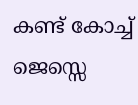കണ്ട് കോച്ച് ജെസ്സെ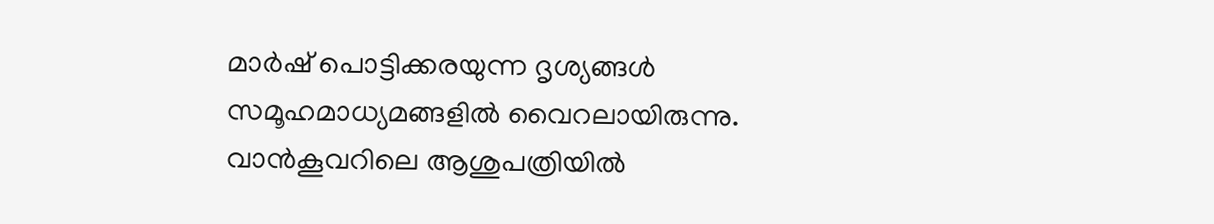മാർഷ് പൊട്ടിക്കരയുന്ന ദൃശ്യങ്ങൾ സമൂഹമാധ്യമങ്ങളിൽ വൈറലായിരുന്നു. വാൻകൂവറിലെ ആശുപത്രിയിൽ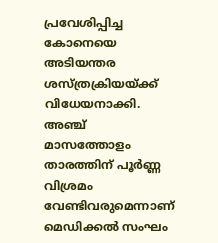പ്രവേശിപ്പിച്ച കോനെയെ അടിയന്തര ശസ്ത്രക്രിയയ്ക്ക് വിധേയനാക്കി. അഞ്ച് മാസത്തോളം താരത്തിന് പൂർണ്ണ വിശ്രമം വേണ്ടിവരുമെന്നാണ് മെഡിക്കൽ സംഘം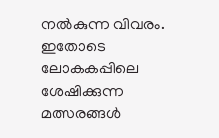നൽകുന്ന വിവരം. ഇതോടെ ലോകകപ്പിലെ ശേഷിക്കുന്ന മത്സരങ്ങൾ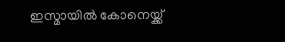ഇസ്മായിൽ കോനെയ്ക്ക്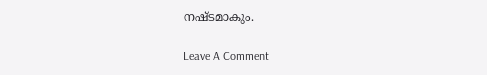നഷ്ടമാകും.

Leave A Comment